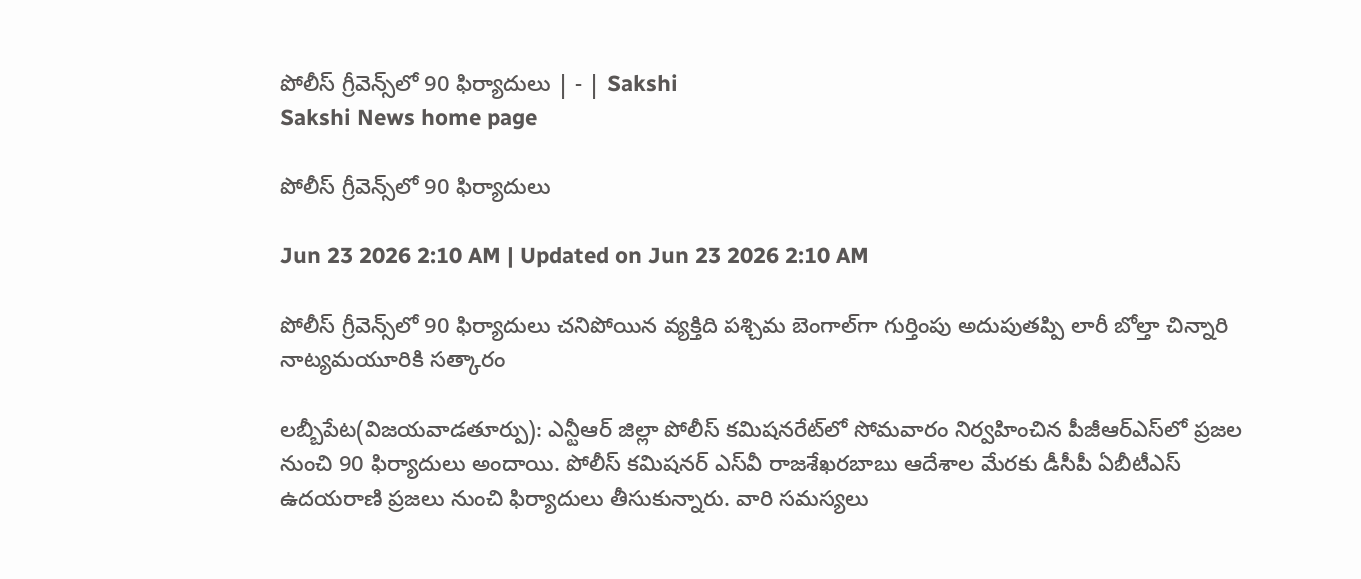పోలీస్‌ గ్రీవెన్స్‌లో 90 ఫిర్యాదులు | - | Sakshi
Sakshi News home page

పోలీస్‌ గ్రీవెన్స్‌లో 90 ఫిర్యాదులు

Jun 23 2026 2:10 AM | Updated on Jun 23 2026 2:10 AM

పోలీస్‌ గ్రీవెన్స్‌లో 90 ఫిర్యాదులు చనిపోయిన వ్యక్తిది పశ్చిమ బెంగాల్‌గా గుర్తింపు అదుపుతప్పి లారీ బోల్తా చిన్నారి నాట్యమయూరికి సత్కారం

లబ్బీపేట(విజయవాడతూర్పు): ఎన్టీఆర్‌ జిల్లా పోలీస్‌ కమిషనరేట్‌లో సోమవారం నిర్వహించిన పీజీఆర్‌ఎస్‌లో ప్రజల నుంచి 90 ఫిర్యాదులు అందాయి. పోలీస్‌ కమిషనర్‌ ఎస్‌వీ రాజశేఖరబాబు ఆదేశాల మేరకు డీసీపీ ఏబీటీఎస్‌ ఉదయరాణి ప్రజలు నుంచి ఫిర్యాదులు తీసుకున్నారు. వారి సమస్యలు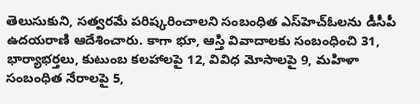తెలుసుకుని, సత్వరమే పరిష్కరించాలని సంబంధిత ఎస్‌హెచ్‌ఓలను డీసీపీ ఉదయరాణి ఆదేశించారు. కాగా భూ, ఆస్తి వివాదాలకు సంబంధించి 31, భార్యాభర్తలు, కుటుంబ కలహాలపై 12, వివిధ మోసాలపై 9, మహిళా సంబంధిత నేరాలపై 5,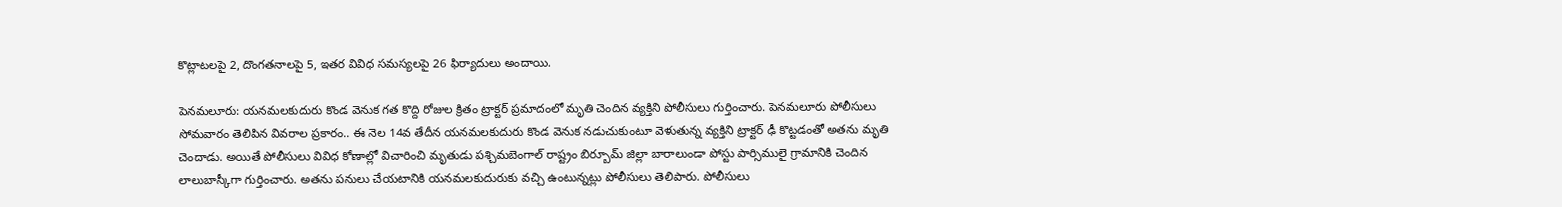కొట్లాటలపై 2, దొంగతనాలపై 5, ఇతర వివిధ సమస్యలపై 26 ఫిర్యాదులు అందాయి.

పెనమలూరు: యనమలకుదురు కొండ వెనుక గత కొద్ది రోజుల క్రితం ట్రాక్టర్‌ ప్రమాదంలో మృతి చెందిన వ్యక్తిని పోలీసులు గుర్తించారు. పెనమలూరు పోలీసులు సోమవారం తెలిపిన వివరాల ప్రకారం.. ఈ నెల 14వ తేదీన యనమలకుదురు కొండ వెనుక నడుచుకుంటూ వెళుతున్న వ్యక్తిని ట్రాక్టర్‌ ఢీ కొట్టడంతో అతను మృతి చెందాడు. అయితే పోలీసులు వివిధ కోణాల్లో విచారించి మృతుడు పశ్చిమబెంగాల్‌ రాష్ట్రం బిర్బూమ్‌ జిల్లా బారాలుండా పోస్టు పార్సిములై గ్రామానికి చెందిన లాలుబాస్కీగా గుర్తించారు. అతను పనులు చేయటానికి యనమలకుదురుకు వచ్చి ఉంటున్నట్లు పోలీసులు తెలిపారు. పోలీసులు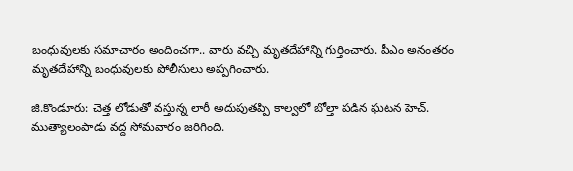బంధువులకు సమాచారం అందించగా.. వారు వచ్చి మృతదేహాన్ని గుర్తించారు. పీఎం అనంతరం మృతదేహాన్ని బంధువులకు పోలీసులు అప్పగించారు.

జి.కొండూరు: చెత్త లోడుతో వస్తున్న లారీ అదుపుతప్పి కాల్వలో బోల్తా పడిన ఘటన హెచ్‌. ముత్యాలంపాడు వద్ద సోమవారం జరిగింది.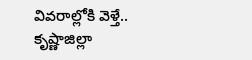వివరాల్లోకి వెళ్తే.. కృష్ణాజిల్లా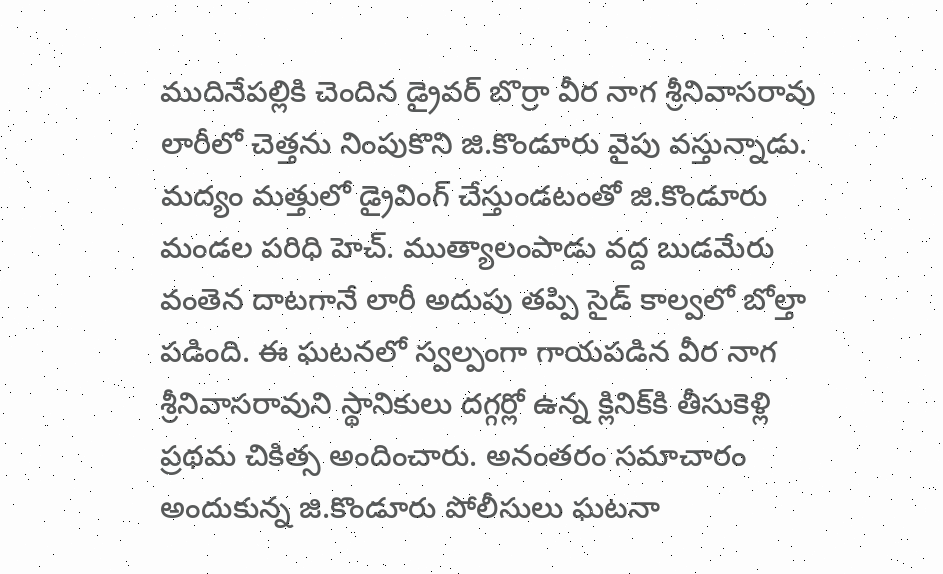ముదినేపల్లికి చెందిన డ్రైవర్‌ బొర్రా వీర నాగ శ్రీనివాసరావు లారీలో చెత్తను నింపుకొని జి.కొండూరు వైపు వస్తున్నాడు. మద్యం మత్తులో డ్రైవింగ్‌ చేస్తుండటంతో జి.కొండూరు మండల పరిధి హెచ్‌. ముత్యాలంపాడు వద్ద బుడమేరు వంతెన దాటగానే లారీ అదుపు తప్పి సైడ్‌ కాల్వలో బోల్తా పడింది. ఈ ఘటనలో స్వల్పంగా గాయపడిన వీర నాగ శ్రీనివాసరావుని స్థానికులు దగ్గర్లో ఉన్న క్లినిక్‌కి తీసుకెళ్లి ప్రథమ చికిత్స అందించారు. అనంతరం సమాచారం అందుకున్న జి.కొండూరు పోలీసులు ఘటనా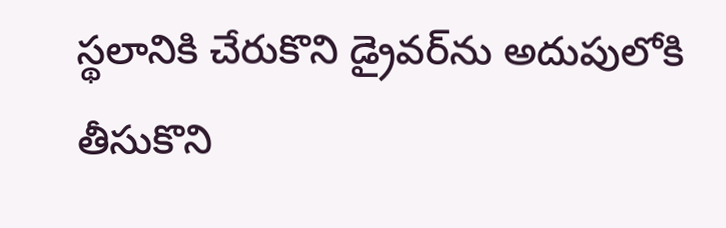స్థలానికి చేరుకొని డ్రైవర్‌ను అదుపులోకి తీసుకొని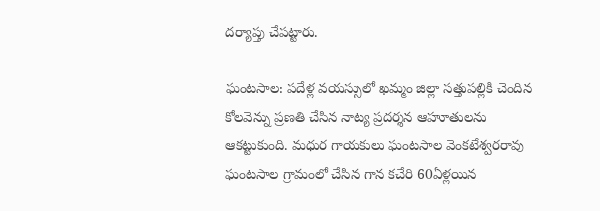దర్యాప్తు చేపట్టారు.

ఘంటసాల: పదేళ్ల వయస్సులో ఖమ్మం జిల్లా సత్తుపల్లికి చెందిన కోలవెన్ను ప్రణతి చేసిన నాట్య ప్రదర్శన ఆహూతులను ఆకట్టుకుంది. మధుర గాయకులు ఘంటసాల వెంకటేశ్వరరావు ఘంటసాల గ్రామంలో చేసిన గాన కచేరి 60ఏళ్లయిన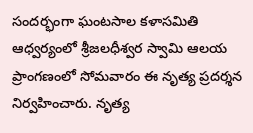సందర్భంగా ఘంటసాల కళాసమితి ఆధ్వర్యంలో శ్రీజలధీశ్వర స్వామి ఆలయ ప్రాంగణంలో సోమవారం ఈ నృత్య ప్రదర్శన నిర్వహించారు. నృత్య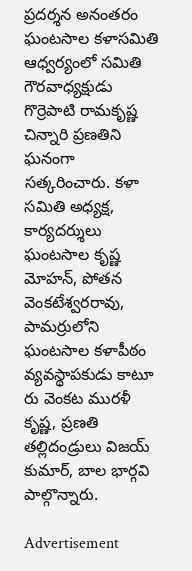ప్రదర్శన అనంతరం ఘంటసాల కళాసమితి ఆధ్వర్యంలో సమితి గౌరవాధ్యక్షుడు గొర్రెపాటి రామకృష్ణ చిన్నారి ప్రణతిని ఘనంగా సత్కరించారు. కళా సమితి అధ్యక్ష, కార్యదర్శులు ఘంటసాల కృష్ణ మోహన్‌, పోతన వెంకటేశ్వరరావు, పామర్రులోని ఘంటసాల కళాపీఠం వ్యవస్థాపకుడు కాటూ రు వెంకట మురళీ కృష్ణ, ప్రణతి తల్లిదండ్రులు విజయ్‌ కుమార్‌, బాల భార్గవి పాల్గొన్నారు.

Advertisement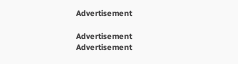Advertisement

Advertisement
Advertisement